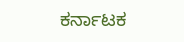ಕರ್ನಾಟಕ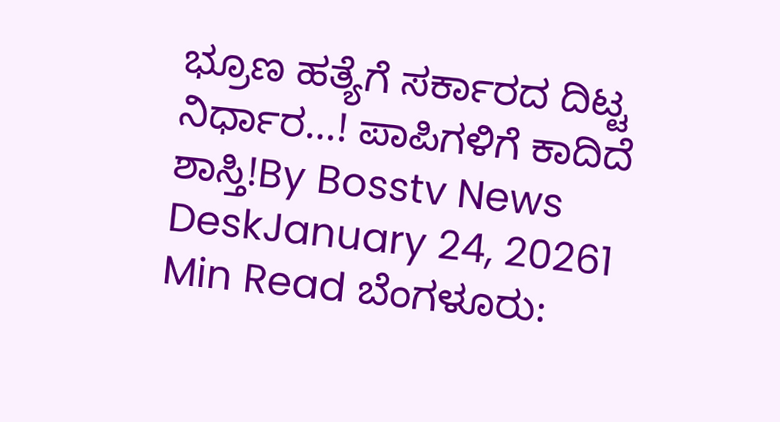ಭ್ರೂಣ ಹತ್ಯೆಗೆ ಸರ್ಕಾರದ ದಿಟ್ಟ ನಿರ್ಧಾರ…! ಪಾಪಿಗಳಿಗೆ ಕಾದಿದೆ ಶಾಸ್ತಿ!By Bosstv News DeskJanuary 24, 20261 Min Read ಬೆಂಗಳೂರು: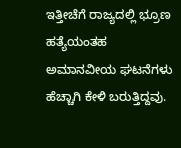ಇತ್ತೀಚೆಗೆ ರಾಜ್ಯದಲ್ಲಿ ಭ್ರೂಣ ಹತ್ಯೆಯಂತಹ ಅಮಾನವೀಯ ಘಟನೆಗಳು ಹೆಚ್ಚಾಗಿ ಕೇಳಿ ಬರುತ್ತಿದ್ದವು.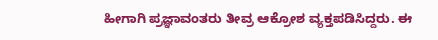ಹೀಗಾಗಿ ಪ್ರಜ್ಞಾವಂತರು ತೀವ್ರ ಆಕ್ರೋಶ ವ್ಯಕ್ತಪಡಿಸಿದ್ದರು. ಈ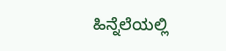ಹಿನ್ನೆಲೆಯಲ್ಲಿ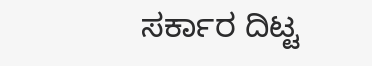ಸರ್ಕಾರ ದಿಟ್ಟ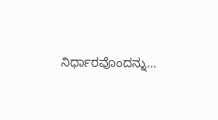ನಿರ್ಧಾರವೊಂದನ್ನು…